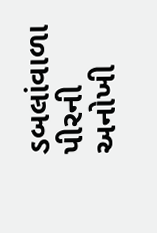ડબલાંવાળા પીરની અનોખી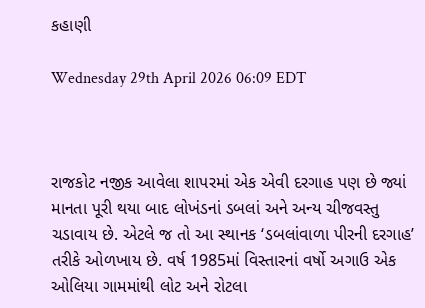કહાણી

Wednesday 29th April 2026 06:09 EDT



રાજકોટ નજીક આવેલા શાપરમાં એક એવી દરગાહ પણ છે જ્યાં માનતા પૂરી થયા બાદ લોખંડનાં ડબલાં અને અન્ય ચીજવસ્તુ ચડાવાય છે. એટલે જ તો આ સ્થાનક ‘ડબલાંવાળા પીરની દરગાહ’ તરીકે ઓળખાય છે. વર્ષ 1985માં વિસ્તારનાં વર્ષો અગાઉ એક ઓલિયા ગામમાંથી લોટ અને રોટલા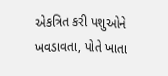એકત્રિત કરી પશુઓને ખવડાવતા, પોતે ખાતા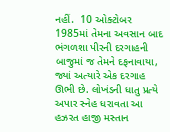નહીં.  10 ઓક્ટોબર 1985માં તેમના અવસાન બાદ ભંગળશા પીરની દરગાહની બાજુમાં જ તેમને દફનાવાયા, જ્યાં અત્યારે એક દરગાહ ઊભી છે. લોખંડની ધાતુ પ્રત્યે અપાર સ્નેહ ધરાવતા આ હઝરત હાજી મસ્તાન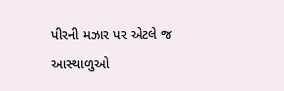પીરની મઝાર પર એટલે જ આસ્થાળુઓ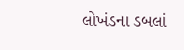લોખંડના ડબલાં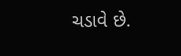ચડાવે છે.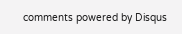comments powered by Disqus